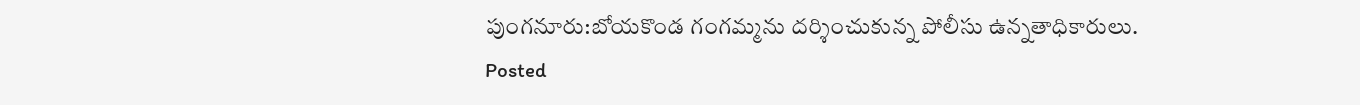పుంగనూరు:బోయకొండ గంగమ్మను దర్శించుకున్న పోలీసు ఉన్నతాధికారులు.
Posted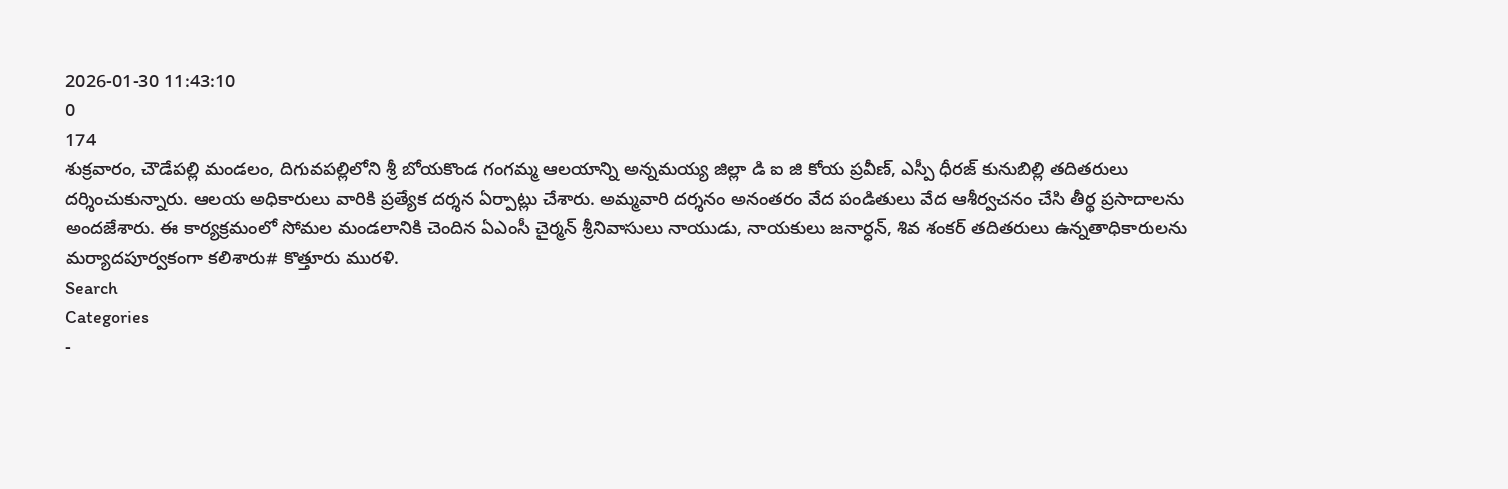2026-01-30 11:43:10
0
174
శుక్రవారం, చౌడేపల్లి మండలం, దిగువపల్లిలోని శ్రీ బోయకొండ గంగమ్మ ఆలయాన్ని అన్నమయ్య జిల్లా డి ఐ జి కోయ ప్రవీణ్, ఎస్పీ ధీరజ్ కునుబిల్లి తదితరులు దర్శించుకున్నారు. ఆలయ అధికారులు వారికి ప్రత్యేక దర్శన ఏర్పాట్లు చేశారు. అమ్మవారి దర్శనం అనంతరం వేద పండితులు వేద ఆశీర్వచనం చేసి తీర్థ ప్రసాదాలను అందజేశారు. ఈ కార్యక్రమంలో సోమల మండలానికి చెందిన ఏఎంసీ చైర్మన్ శ్రీనివాసులు నాయుడు, నాయకులు జనార్ధన్, శివ శంకర్ తదితరులు ఉన్నతాధికారులను మర్యాదపూర్వకంగా కలిశారు# కొత్తూరు మురళి.
Search
Categories
-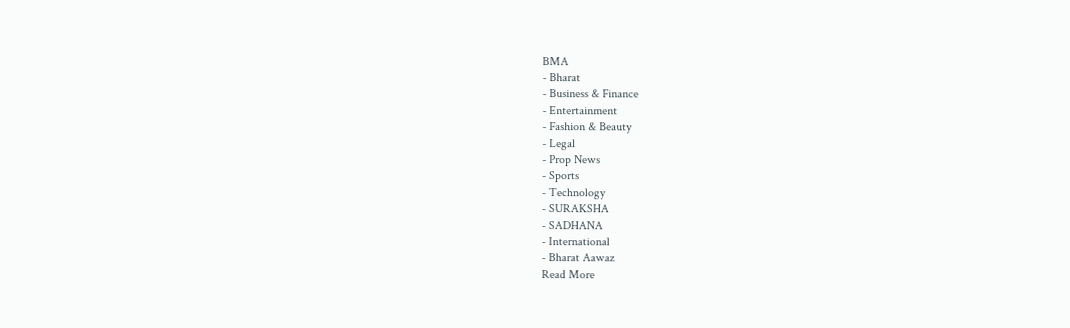BMA
- Bharat
- Business & Finance
- Entertainment
- Fashion & Beauty
- Legal
- Prop News
- Sports
- Technology
- SURAKSHA
- SADHANA
- International
- Bharat Aawaz
Read More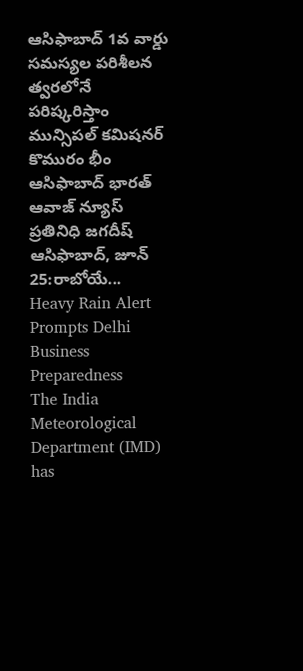ఆసిఫాబాద్ 1వ వార్డు సమస్యల పరిశీలన త్వరలోనే పరిష్కరిస్తాం మున్సిపల్ కమిషనర్
కొమురం భీం ఆసిఫాబాద్ భారత్ ఆవాజ్ న్యూస్ ప్రతినిధి జగదీష్
ఆసిఫాబాద్, జూన్ 25:రాబోయే...
Heavy Rain Alert Prompts Delhi Business Preparedness
The India Meteorological Department (IMD) has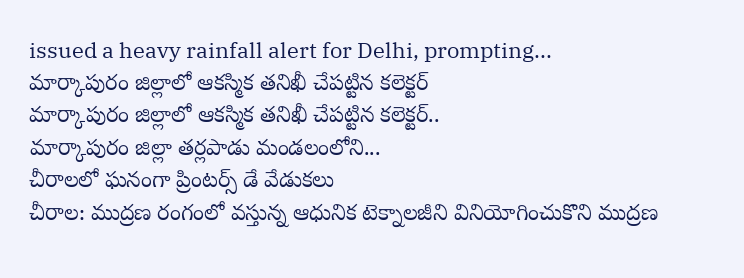issued a heavy rainfall alert for Delhi, prompting...
మార్కాపురం జిల్లాలో ఆకస్మిక తనిఖీ చేపట్టిన కలెక్టర్
మార్కాపురం జిల్లాలో ఆకస్మిక తనిఖీ చేపట్టిన కలెక్టర్..
మార్కాపురం జిల్లా తర్లపాడు మండలంలోని...
చీరాలలో ఘనంగా ప్రింటర్స్ డే వేడుకలు
చీరాల: ముద్రణ రంగంలో వస్తున్న ఆధునిక టెక్నాలజీని వినియోగించుకొని ముద్రణ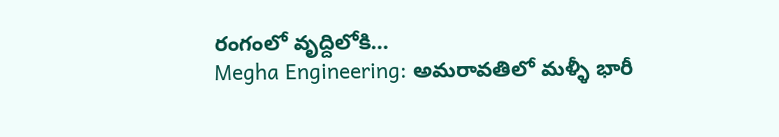రంగంలో వృద్దిలోకి...
Megha Engineering: అమరావతిలో మళ్ళీ భారీ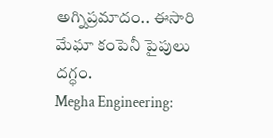అగ్నిప్రమాదం.. ఈసారి మేఘా కంపెనీ పైపులు దగ్ధం.
Megha Engineering: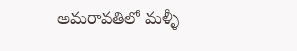అమరావతిలో మళ్ళీ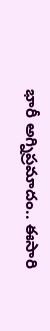భారీ అగ్నిప్రమాదం.. ఈసారి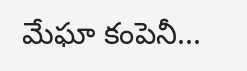మేఘా కంపెనీ...